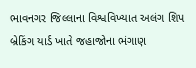ભાવનગર જિલ્લાના વિશ્વવિખ્યાત અલંગ શિપ બ્રેકિંગ યાર્ડ ખાતે જહાજોના ભંગાણ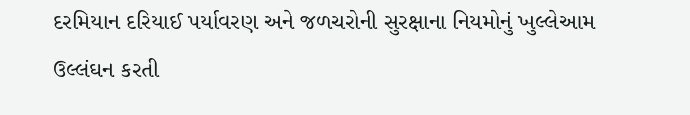દરમિયાન દરિયાઈ પર્યાવરણ અને જળચરોની સુરક્ષાના નિયમોનું ખુલ્લેઆમ ઉલ્લંઘન કરતી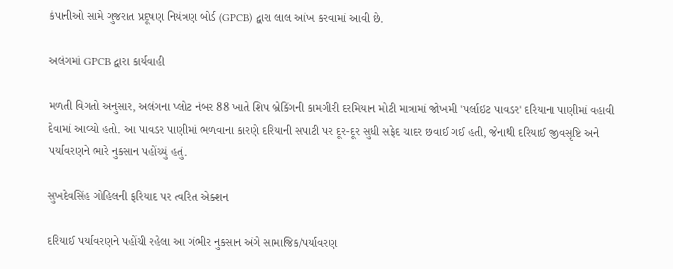કંપાનીઓ સામે ગુજરાત પ્રદૂષણ નિયંત્રણ બોર્ડ (GPCB) દ્વારા લાલ આંખ કરવામાં આવી છે.

અલંગમાં GPCB દ્વારા કાર્યવાહી

મળતી વિગતો અનુસાર, અલંગના પ્લોટ નંબર 88 ખાતે શિપ બ્રેકિંગની કામગીરી દરમિયાન મોટી માત્રામાં જોખમી 'પર્લાઇટ પાવડર' દરિયાના પાણીમાં વહાવી દેવામાં આવ્યો હતો. આ પાવડર પાણીમાં ભળવાના કારણે દરિયાની સપાટી પર દૂર-દૂર સુધી સફેદ ચાદર છવાઈ ગઈ હતી, જેનાથી દરિયાઈ જીવસૃષ્ટિ અને પર્યાવરણને ભારે નુકસાન પહોંચ્યું હતું.

સુખદેવસિંહ ગોહિલની ફરિયાદ પર ત્વરિત એક્શન

દરિયાઈ પર્યાવરણને પહોંચી રહેલા આ ગંભીર નુકસાન અંગે સામાજિક/પર્યાવરણ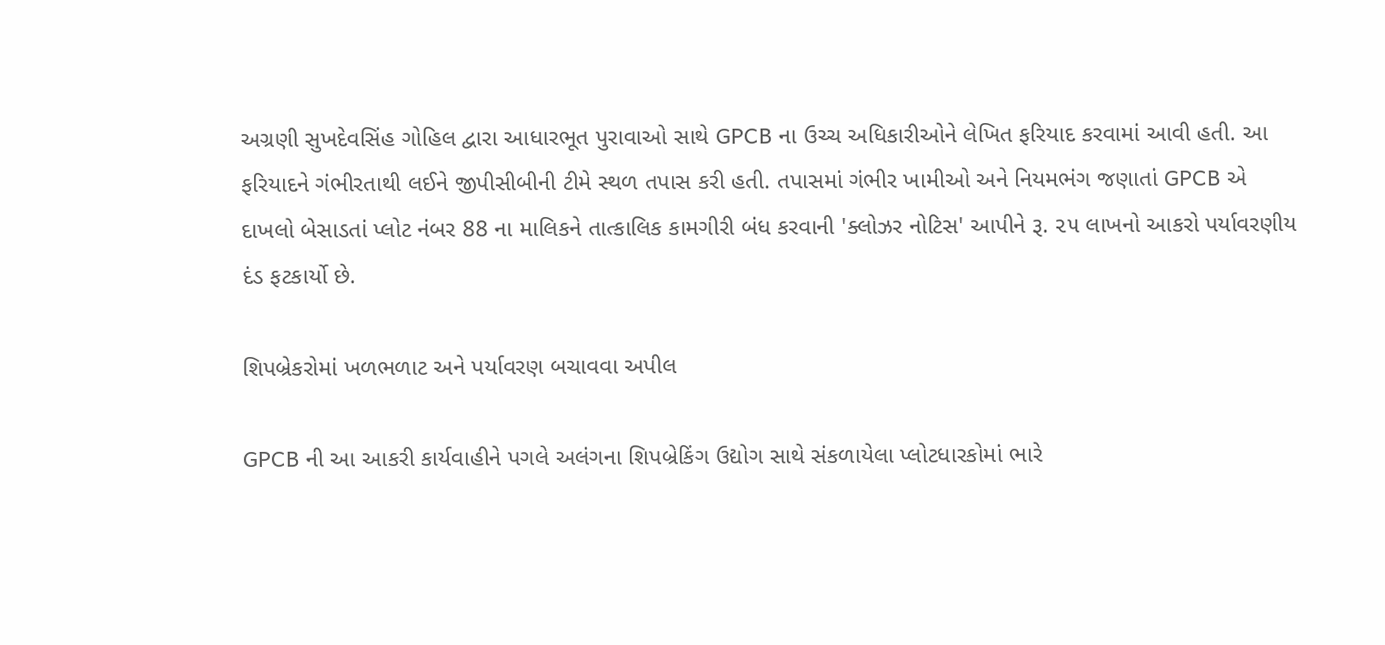અગ્રણી સુખદેવસિંહ ગોહિલ દ્વારા આધારભૂત પુરાવાઓ સાથે GPCB ના ઉચ્ચ અધિકારીઓને લેખિત ફરિયાદ કરવામાં આવી હતી. આ ફરિયાદને ગંભીરતાથી લઈને જીપીસીબીની ટીમે સ્થળ તપાસ કરી હતી. તપાસમાં ગંભીર ખામીઓ અને નિયમભંગ જણાતાં GPCB એ દાખલો બેસાડતાં પ્લોટ નંબર 88 ના માલિકને તાત્કાલિક કામગીરી બંધ કરવાની 'ક્લોઝર નોટિસ' આપીને રૂ. ૨૫ લાખનો આકરો પર્યાવરણીય દંડ ફટકાર્યો છે.

શિપબ્રેકરોમાં ખળભળાટ અને પર્યાવરણ બચાવવા અપીલ

GPCB ની આ આકરી કાર્યવાહીને પગલે અલંગના શિપબ્રેકિંગ ઉદ્યોગ સાથે સંકળાયેલા પ્લોટધારકોમાં ભારે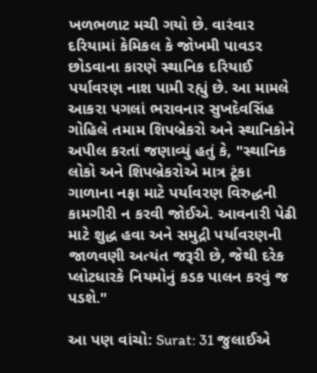ખળભળાટ મચી ગયો છે. વારંવાર દરિયામાં કેમિકલ કે જોખમી પાવડર છોડવાના કારણે સ્થાનિક દરિયાઈ પર્યાવરણ નાશ પામી રહ્યું છે. આ મામલે આકરા પગલાં ભરાવનાર સુખદેવસિંહ ગોહિલે તમામ શિપબ્રેકરો અને સ્થાનિકોને અપીલ કરતાં જણાવ્યું હતું કે, "સ્થાનિક લોકો અને શિપબ્રેકરોએ માત્ર ટૂંકા ગાળાના નફા માટે પર્યાવરણ વિરુદ્ધની કામગીરી ન કરવી જોઈએ. આવનારી પેઢી માટે શુદ્ધ હવા અને સમુદ્રી પર્યાવરણની જાળવણી અત્યંત જરૂરી છે, જેથી દરેક પ્લોટધારકે નિયમોનું કડક પાલન કરવું જ પડશે."

આ પણ વાંચો: Surat: 31 જુલાઈએ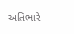અતિભારે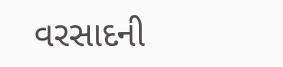વરસાદની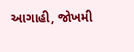આગાહી, જોખમી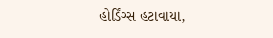હોર્ડિંગ્સ હટાવાયા,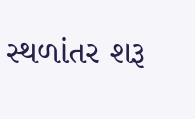સ્થળાંતર શરૂ